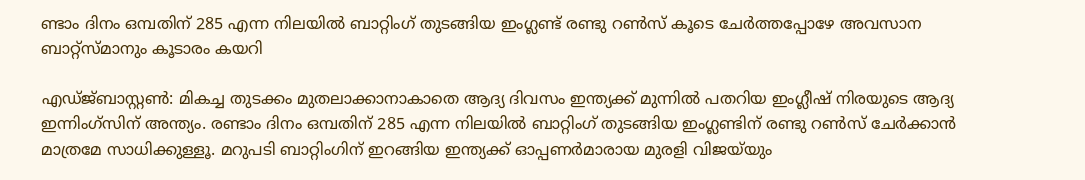ണ്ടാം ദിനം ഒമ്പതിന് 285 എന്ന നിലയില്‍ ബാറ്റിംഗ് തുടങ്ങിയ ഇംഗ്ലണ്ട് രണ്ടു റണ്‍സ് കൂടെ ചേര്‍ത്തപ്പോഴേ അവസാന ബാറ്റ്സ്മാനും കൂടാരം കയറി

എഡ്ജ്ബാസ്റ്റണ്‍: മികച്ച തുടക്കം മുതലാക്കാനാകാതെ ആദ്യ ദിവസം ഇന്ത്യക്ക് മുന്നില്‍ പതറിയ ഇംഗ്ലീഷ് നിരയുടെ ആദ്യ ഇന്നിംഗ്സിന് അന്ത്യം. രണ്ടാം ദിനം ഒമ്പതിന് 285 എന്ന നിലയില്‍ ബാറ്റിംഗ് തുടങ്ങിയ ഇംഗ്ലണ്ടിന് രണ്ടു റണ്‍സ് ചേര്‍ക്കാന്‍ മാത്രമേ സാധിക്കുള്ളൂ. മറുപടി ബാറ്റിംഗിന് ഇറങ്ങിയ ഇന്ത്യക്ക് ഓപ്പണര്‍മാരായ മുരളി വിജ‍യ്‍യും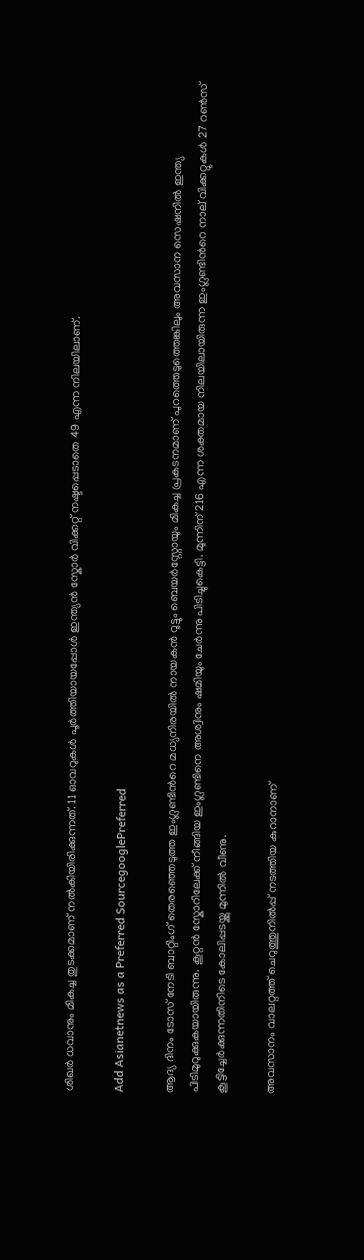ശിഖര്‍ ധവാനും മികച്ച തുടക്കമാണ് നല്‍കിയിരിക്കുന്നത്. 11 ഓവറുകള്‍ പൂര്‍ത്തിയായപ്പോള്‍ ഇന്ത്യന്‍ സ്കോര്‍ വിക്കറ്റ് നഷ്ടപ്പെടാതെ 49 എന്ന നിലയിലാണ്.

Add Asianetnews as a Preferred SourcegooglePreferred

ആദ്യ ദിനം ടോസ് നേടി ബാറ്റിംഗ് തെരഞ്ഞെടുത്ത ഇംഗ്ലണ്ടിന്‍റെ മധ്യനിരയില്‍ നായകന്‍ റൂട്ടും ബെയര്‍സ്റ്റോയും മികച്ച പ്രകടനമാണ് പുറത്തെടുത്തെങ്കിലും അവസാന സെഷനില്‍ ഇന്ത്യ പിടിമുറുക്കുകയായിരുന്നു. കൂറ്റന്‍ സ്കോറിലേക്ക് നീങ്ങിയ ഇംഗ്ലണ്ടിനെ അശ്വിനും ഷമിയും ചേര്‍ന്നു പിടിച്ചുകെട്ടി. മൂന്നിന് 216 എന്ന ശക്തമായ നിലയിലായിരുന്ന ഇംഗ്ലണ്ടിന്‍റെ നാല് വിക്കറ്റുകള്‍ 27 റണ്‍സ് കൂട്ടിച്ചേര്‍ക്കുന്നതിനിടെ കോലിപ്പടയ്ക്കു മുന്നില്‍ വീണു.

അവസാനം വാലറ്റത്ത് ചെറുത്തുനില്‍പ്പ് നടത്തിയ കുറാനാണ്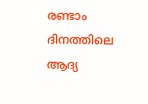രണ്ടാം ദിനത്തിലെ ആദ്യ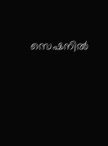സെഷനില്‍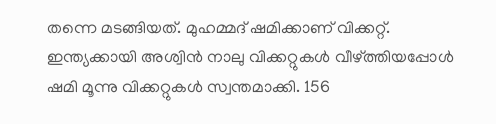തന്നെ മടങ്ങിയത്. മുഹമ്മദ് ഷമിക്കാണ് വിക്കറ്റ്. ഇന്ത്യക്കായി അശ്വിന്‍ നാലു വിക്കറ്റുകള്‍ വീഴ്ത്തിയപ്പോള്‍ ഷമി മൂന്നു വിക്കറ്റുകള്‍ സ്വന്തമാക്കി. 156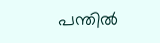പന്തില്‍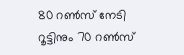80 റണ്‍സ് നേടി റൂട്ടിനും 70 റണ്‍സ്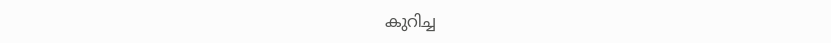കുറിച്ച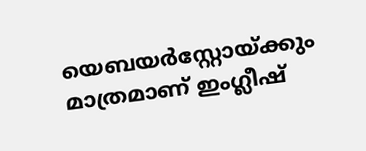യെബയര്‍സ്റ്റോയ്ക്കും മാത്രമാണ് ഇംഗ്ലീഷ്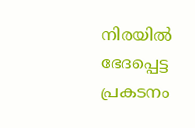നിരയില്‍ ഭേദപ്പെട്ട പ്രകടനം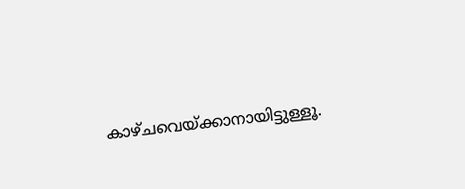കാഴ്ചവെയ്ക്കാനായിട്ടുള്ളൂ.